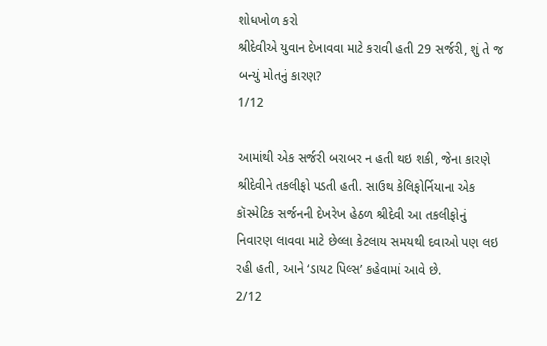શોધખોળ કરો
શ્રીદેવીએ યુવાન દેખાવવા માટે કરાવી હતી 29 સર્જરી, શું તે જ બન્યું મોતનું કારણ?
1/12

આમાંથી એક સર્જરી બરાબર ન હતી થઇ શકી, જેના કારણે શ્રીદેવીને તકલીફો પડતી હતી. સાઉથ કેલિફોર્નિયાના એક કૉસ્મેટિક સર્જનની દેખરેખ હેઠળ શ્રીદેવી આ તકલીફોનું નિવારણ લાવવા માટે છેલ્લા કેટલાય સમયથી દવાઓ પણ લઇ રહી હતી, આને ‘ડાયટ પિલ્સ’ કહેવામાં આવે છે.
2/12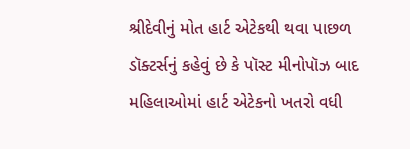શ્રીદેવીનું મોત હાર્ટ એટેકથી થવા પાછળ ડૉક્ટર્સનું કહેવું છે કે પૉસ્ટ મીનોપૉઝ બાદ મહિલાઓમાં હાર્ટ એટેકનો ખતરો વધી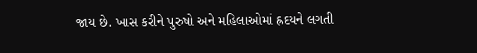જાય છે. ખાસ કરીને પુરુષો અને મહિલાઓમાં હ્રદયને લગતી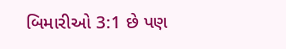બિમારીઓ 3:1 છે પણ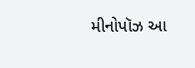મીનોપૉઝ આ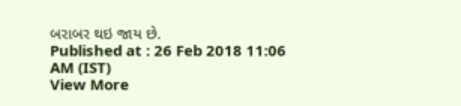બરાબર થઇ જાય છે.
Published at : 26 Feb 2018 11:06 AM (IST)
View More